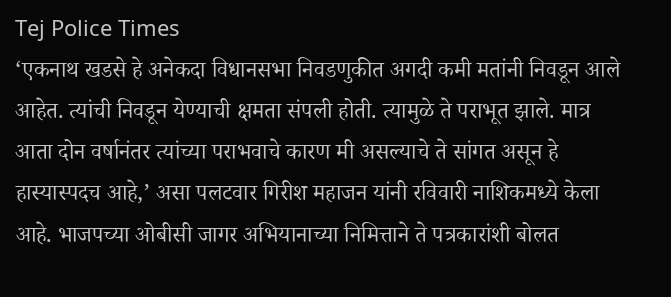Tej Police Times
‘एकनाथ खडसे हे अनेकदा विधानसभा निवडणुकीत अगदी कमी मतांनी निवडून आले आहेत. त्यांची निवडून येण्याची क्षमता संपली होती. त्यामुळे ते पराभूत झाले. मात्र आता दोन वर्षानंतर त्यांच्या पराभवाचे कारण मी असल्याचे ते सांगत असून हे हास्यास्पदच आहे,’ असा पलटवार गिरीश महाजन यांनी रविवारी नाशिकमध्ये केला आहे. भाजपच्या ओबीसी जागर अभियानाच्या निमित्ताने ते पत्रकारांशी बोलत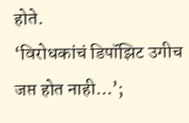होते.
‘विरोधकांचं डिपॉझिट उगीच जप्त होत नाही…’;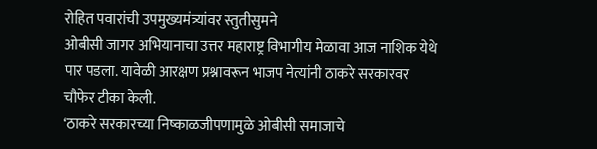रोहित पवारांची उपमुख्यमंत्र्यांवर स्तुतीसुमने
ओबीसी जागर अभियानाचा उत्तर महाराष्ट्र विभागीय मेळावा आज नाशिक येथे पार पडला. यावेळी आरक्षण प्रश्नावरून भाजप नेत्यांनी ठाकरे सरकारवर चौफेर टीका केली.
‘ठाकरे सरकारच्या निष्काळजीपणामुळे ओबीसी समाजाचे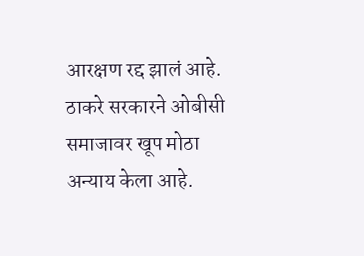आरक्षण रद्द झालं आहे. ठाकरे सरकारने ओबीसी समाजावर खूप मोठा अन्याय केला आहे.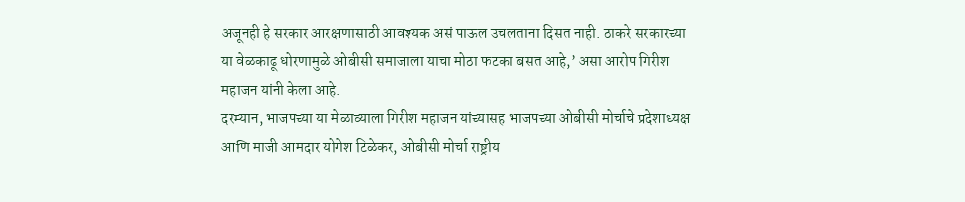अजूनही हे सरकार आरक्षणासाठी आवश्यक असं पाऊल उचलताना दिसत नाही. ठाकरे सरकारच्या या वेळकाढू धोरणामुळे ओबीसी समाजाला याचा मोठा फटका बसत आहे,’ असा आरोप गिरीश महाजन यांनी केला आहे.
दरम्यान, भाजपच्या या मेळाव्याला गिरीश महाजन यांच्यासह भाजपच्या ओबीसी मोर्चाचे प्रदेशाध्यक्ष आणि माजी आमदार योगेश टिळेकर, ओबीसी मोर्चा राष्ट्रीय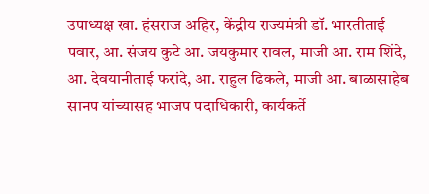उपाध्यक्ष खा. हंसराज अहिर, केंद्रीय राज्यमंत्री डॉ. भारतीताई पवार, आ. संजय कुटे आ. जयकुमार रावल, माजी आ. राम शिंदे, आ. देवयानीताई फरांदे, आ. राहुल ढिकले, माजी आ. बाळासाहेब सानप यांच्यासह भाजप पदाधिकारी, कार्यकर्ते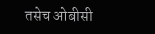तसेच ओबीसी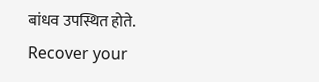बांधव उपस्थित होते.
Recover your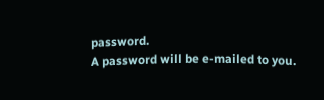password.
A password will be e-mailed to you.